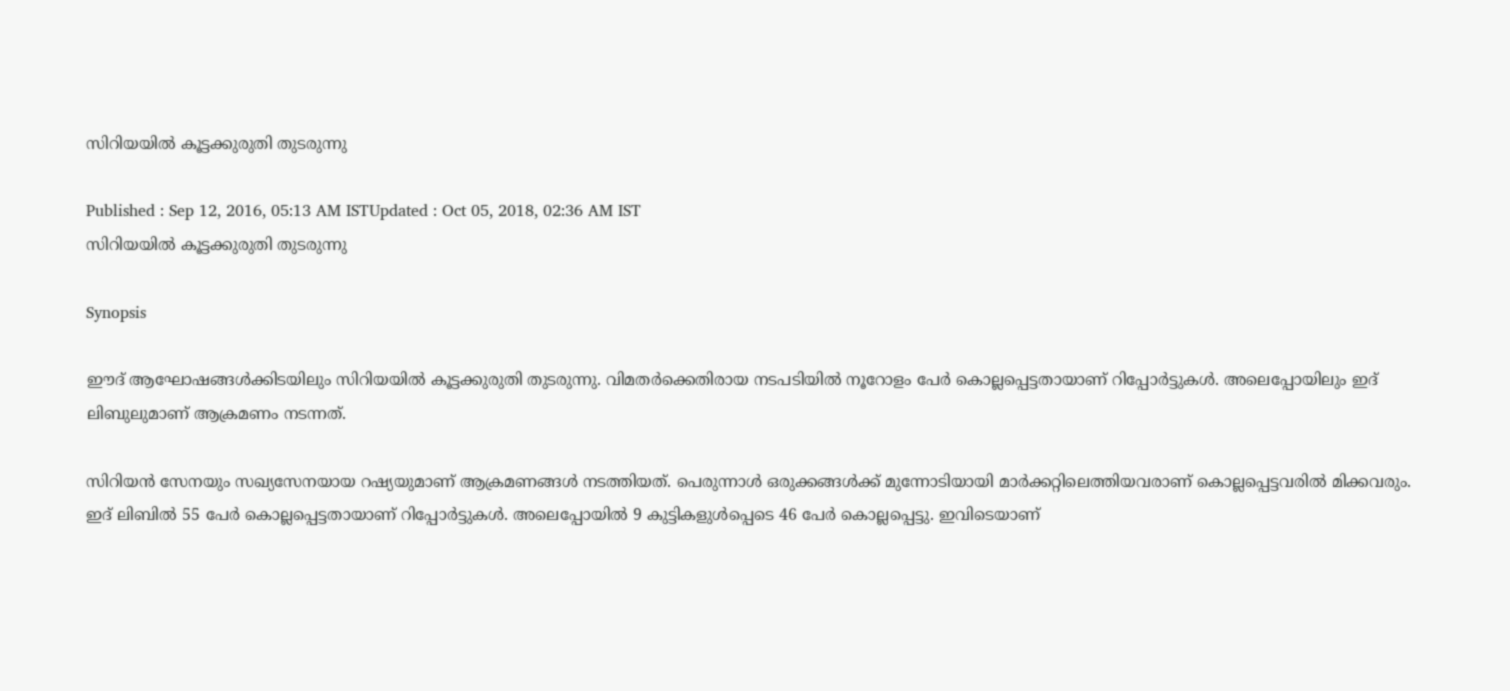സിറിയയില്‍ കൂട്ടക്കുരുതി തുടരുന്നു

Published : Sep 12, 2016, 05:13 AM ISTUpdated : Oct 05, 2018, 02:36 AM IST
സിറിയയില്‍ കൂട്ടക്കുരുതി തുടരുന്നു

Synopsis

ഈദ് ആഘോഷങ്ങള്‍ക്കിടയിലും സിറിയയില്‍ കൂട്ടക്കുരുതി തുടരുന്നു. വിമതര്‍ക്കെതിരായ നടപടിയില്‍ നൂറോളം പേര്‍ കൊല്ലപ്പെട്ടതായാണ് റിപ്പോര്‍ട്ടുകള്‍. അലെപ്പോയിലും ഇദ് ലിബുലുമാണ് ആക്രമണം നടന്നത്.

സിറിയന്‍ സേനയും സഖ്യസേനയായ റഷ്യയുമാണ് ആക്രമണങ്ങള്‍ നടത്തിയത്. പെരുന്നാള്‍ ഒരുക്കങ്ങള്‍ക്ക് മുന്നോടിയായി മാര്‍ക്കറ്റിലെത്തിയവരാണ് കൊല്ലപ്പെട്ടവരില്‍ മിക്കവരും. ഇദ് ലിബില്‍ 55 പേര്‍ കൊല്ലപ്പെട്ടതായാണ് റിപ്പോര്‍ട്ടുകള്‍. അലെപ്പോയില്‍ 9 കുട്ടികളുള്‍പ്പെടെ 46 പേര്‍ കൊല്ലപ്പെട്ടു. ഇവിടെയാണ്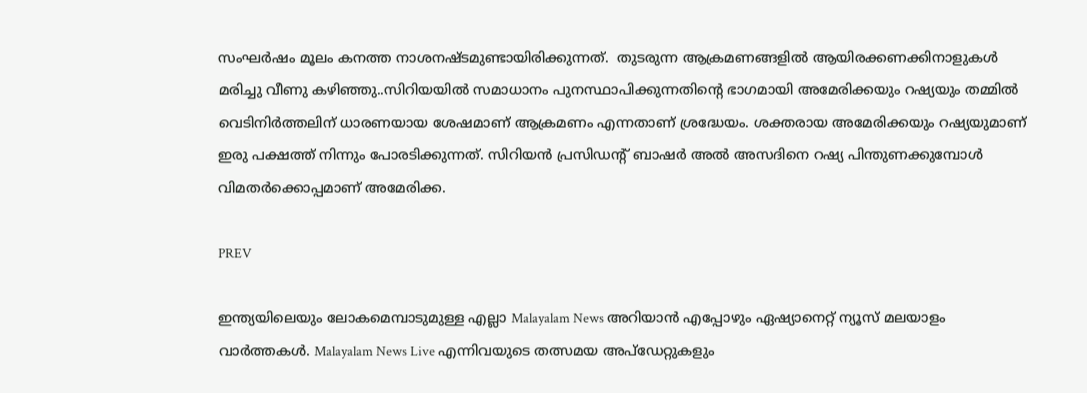സംഘര്‍ഷം മൂലം കനത്ത നാശനഷ്‌ടമുണ്ടായിരിക്കുന്നത്.  തുടരുന്ന ആക്രമണങ്ങളില്‍ ആയിരക്കണക്കിനാളുകള്‍ മരിച്ചു വീണു കഴിഞ്ഞു..സിറിയയില്‍ സമാധാനം പുനസ്ഥാപിക്കുന്നതിന്റെ ഭാഗമായി അമേരിക്കയും റഷ്യയും തമ്മില്‍ വെടിനിര്‍ത്തലിന് ധാരണയായ ശേഷമാണ് ആക്രമണം എന്നതാണ് ശ്രദ്ധേയം. ശക്തരായ അമേരിക്കയും റഷ്യയുമാണ് ഇരു പക്ഷത്ത് നിന്നും പോരടിക്കുന്നത്. സിറിയന്‍ പ്രസിഡന്റ് ബാഷര്‍ അല്‍ അസദിനെ റഷ്യ പിന്തുണക്കുമ്പോള്‍ വിമതര്‍ക്കൊപ്പമാണ് അമേരിക്ക.

PREV

ഇന്ത്യയിലെയും ലോകമെമ്പാടുമുള്ള എല്ലാ Malayalam News അറിയാൻ എപ്പോഴും ഏഷ്യാനെറ്റ് ന്യൂസ് മലയാളം വാർത്തകൾ. Malayalam News Live എന്നിവയുടെ തത്സമയ അപ്‌ഡേറ്റുകളും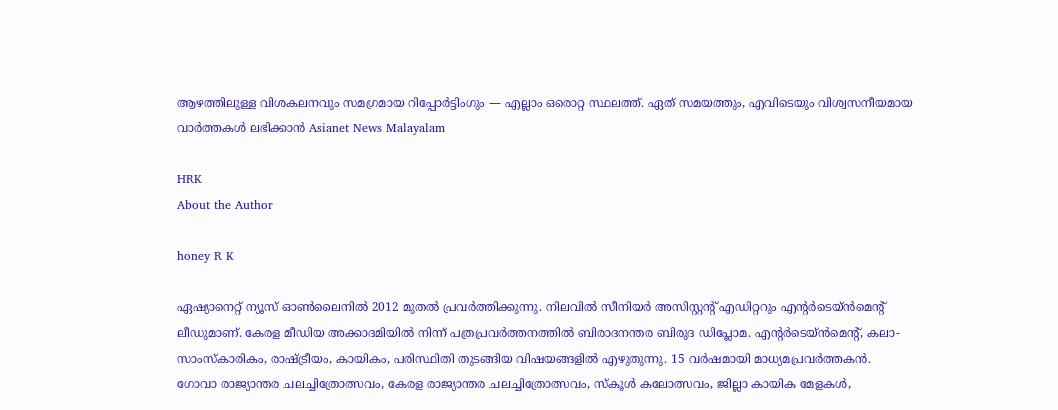ആഴത്തിലുള്ള വിശകലനവും സമഗ്രമായ റിപ്പോർട്ടിംഗും — എല്ലാം ഒരൊറ്റ സ്ഥലത്ത്. ഏത് സമയത്തും, എവിടെയും വിശ്വസനീയമായ വാർത്തകൾ ലഭിക്കാൻ Asianet News Malayalam

HRK
About the Author

honey R K

ഏഷ്യാനെറ്റ് ന്യൂസ് ഓണ്‍ലൈനില്‍ 2012 മുതല്‍ പ്രവര്‍ത്തിക്കുന്നു. നിലവില്‍ സീനിയര്‍ അസിസ്റ്റന്‍റ് എഡിറ്ററും എന്റര്‍ടെയ്‍ൻമെന്റ് ലീഡുമാണ്. കേരള മീഡിയ അക്കാദമിയില്‍ നിന്ന് പത്രപ്രവര്‍ത്തനത്തില്‍ ബിരാദനന്തര ബിരുദ ഡിപ്ലോമ. എന്റര്‍ടെയ്‍ൻമെന്റ്, കലാ- സാംസ്‍കാരികം, രാഷ്‍ട്രീയം, കായികം, പരിസ്ഥിതി തുടങ്ങിയ വിഷയങ്ങളില്‍ എഴുതുന്നു. 15 വര്‍ഷമായി മാധ്യമപ്രവര്‍ത്തകൻ. ഗോവാ രാജ്യാന്തര ചലച്ചിത്രോത്സവം, കേരള രാജ്യാന്തര ചലച്ചിത്രോത്സവം, സ്‍കൂള്‍ കലോത്സവം, ജില്ലാ കായിക മേളകള്‍,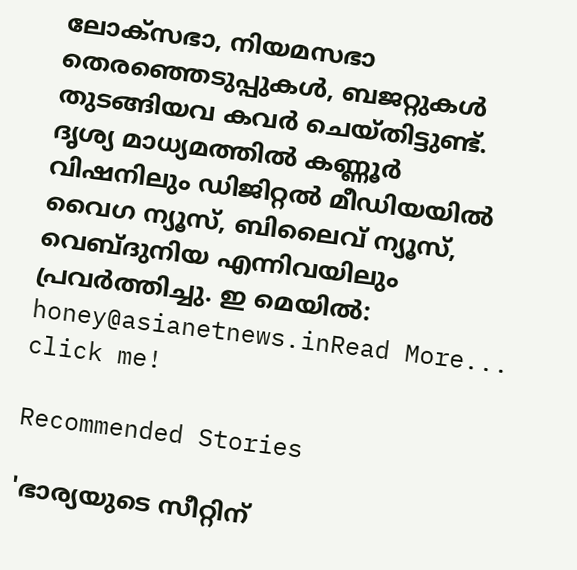ലോക്സഭാ, നിയമസഭാ തെരഞ്ഞെടുപ്പുകള്‍, ബജറ്റുകള്‍ തുടങ്ങിയവ കവര്‍ ചെയ്‍തിട്ടുണ്ട്. ദൃശ്യ മാധ്യമത്തില്‍ കണ്ണൂര്‍ വിഷനിലും ഡിജിറ്റൽ മീഡിയയില്‍ വൈഗ ന്യൂസ്, ബിലൈവ് ന്യൂസ്, വെബ്‍ദുനിയ എന്നിവയിലും പ്രവര്‍ത്തിച്ചു. ഇ മെയില്‍: honey@asianetnews.inRead More...
click me!

Recommended Stories

'ഭാര്യയുടെ സീറ്റിന്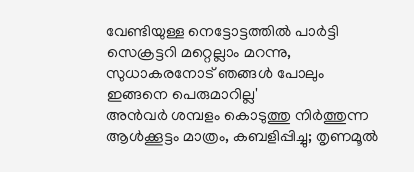വേണ്ടിയുള്ള നെട്ടോട്ടത്തിൽ പാർട്ടി സെക്രട്ടറി മറ്റെല്ലാം മറന്നു, സുധാകരനോട് ഞങ്ങൾ പോലും ഇങ്ങനെ പെരുമാറില്ല'
അൻവർ ശമ്പളം കൊടുത്തു നിർത്തുന്ന ആൾക്കൂട്ടം മാത്രം, കബളിപ്പിച്ചു; തൃണമൂൽ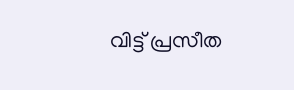വിട്ട് പ്രസീത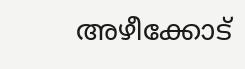അഴീക്കോട്